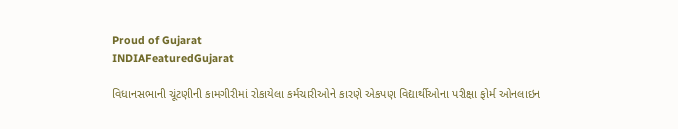Proud of Gujarat
INDIAFeaturedGujarat

વિધાનસભાની ચૂંટણીની કામગીરીમાં રોકાયેલા કર્મચારીઓને કારણે એકપણ વિદ્યાર્થીઓના પરીક્ષા ફોર્મ ઓનલાઇન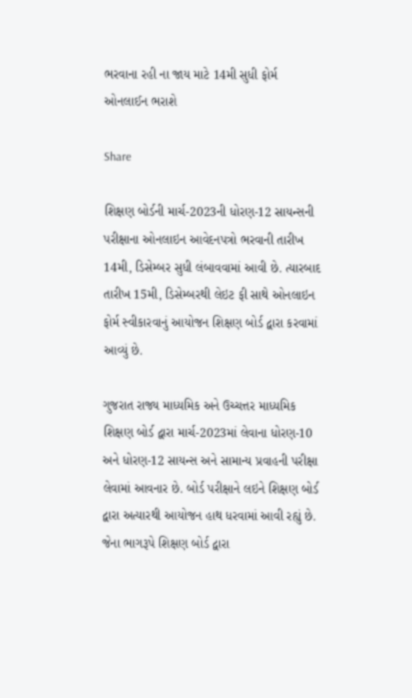ભરવાના રહી ના જાય માટે 14મી સુધી ફોર્મ ઓનલાઈન ભરાશે

Share

શિક્ષણ બોર્ડની માર્ચ-2023ની ધોરણ-12 સાયન્સની પરીક્ષાના ઓનલાઇન આવેદનપત્રો ભરવાની તારીખ 14મી, ડિસેમ્બર સુધી લંબાવવામાં આવી છે. ત્યારબાદ તારીખ 15મી, ડિસેમ્બરથી લેઇટ ફી સાથે ઓનલાઇન ફોર્મ સ્વીકારવાનું આયોજન શિક્ષણ બોર્ડ દ્વારા કરવામાં આવ્યું છે.

ગુજરાત રાજ્ય માધ્યમિક અને ઉચ્ચત્તર માધ્યમિક શિક્ષણ બોર્ડ દ્વારા માર્ચ-2023માં લેવાના ધોરણ-10 અને ધોરણ-12 સાયન્સ અને સામાન્ય પ્રવાહની પરીક્ષા લેવામાં આવનાર છે. બોર્ડ પરીક્ષાને લઇને શિક્ષણ બોર્ડ દ્વારા અત્યારથી આયોજન હાથ ધરવામાં આવી રહ્યું છે. જેના ભાગરૂપે શિક્ષણ બોર્ડ દ્વારા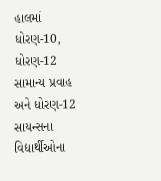હાલમાં ધોરણ-10, ધોરણ-12 સામાન્ય પ્રવાહ અને ધોરણ-12 સાયન્સના વિદ્યાર્થીઓના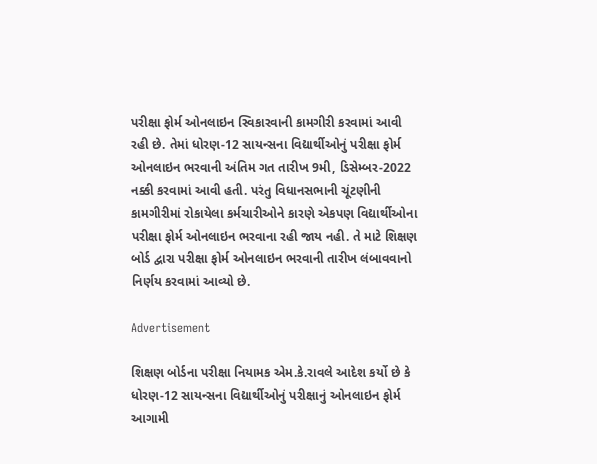પરીક્ષા ફોર્મ ઓનલાઇન સ્વિકારવાની કામગીરી કરવામાં આવી રહી છે. તેમાં ધોરણ-12 સાયન્સના વિદ્યાર્થીઓનું પરીક્ષા ફોર્મ ઓનલાઇન ભરવાની અંતિમ ગત તારીખ 9મી, ડિસેમ્બર-2022 નક્કી કરવામાં આવી હતી. પરંતુ વિધાનસભાની ચૂંટણીની કામગીરીમાં રોકાયેલા કર્મચારીઓને કારણે એકપણ વિદ્યાર્થીઓના પરીક્ષા ફોર્મ ઓનલાઇન ભરવાના રહી જાય નહી. તે માટે શિક્ષણ બોર્ડ દ્વારા પરીક્ષા ફોર્મ ઓનલાઇન ભરવાની તારીખ લંબાવવાનો નિર્ણય કરવામાં આવ્યો છે.

Advertisement

શિક્ષણ બોર્ડના પરીક્ષા નિયામક એમ.કે.રાવલે આદેશ કર્યો છે કે ધોરણ-12 સાયન્સના વિદ્યાર્થીઓનું પરીક્ષાનું ઓનલાઇન ફોર્મ આગામી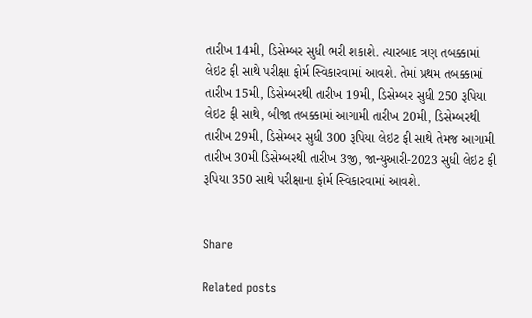તારીખ 14મી, ડિસેમ્બર સુધી ભરી શકાશે. ત્યારબાદ ત્રણ તબક્કામાં લેઇટ ફી સાથે પરીક્ષા ફોર્મ સ્વિકારવામાં આવશે. તેમાં પ્રથમ તબક્કામાં તારીખ 15મી, ડિસેમ્બરથી તારીખ 19મી, ડિસેમ્બર સુધી 250 રૂપિયા લેઇટ ફી સાથે, બીજા તબક્કામાં આગામી તારીખ 20મી, ડિસેમ્બરથી તારીખ 29મી, ડિસેમ્બર સુધી 300 રૂપિયા લેઇટ ફી સાથે તેમજ આગામી તારીખ 30મી ડિસેમ્બરથી તારીખ 3જી, જાન્યુઆરી-2023 સુધી લેઇટ ફી રૂપિયા 350 સાથે પરીક્ષાના ફોર્મ સ્વિકારવામાં આવશે.


Share

Related posts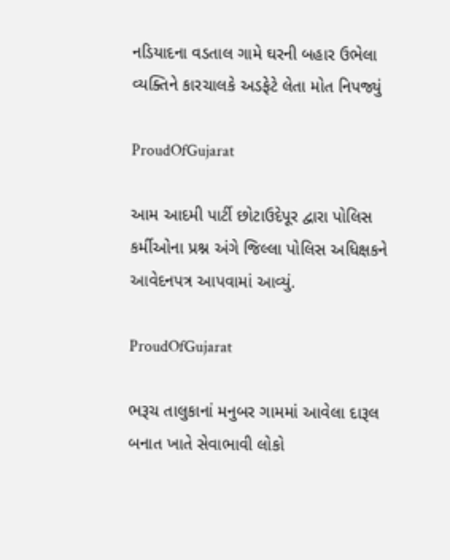નડિયાદના વડતાલ ગામે ઘરની બહાર ઉભેલા વ્યક્તિને કારચાલકે અડફેટે લેતા મોત નિપજ્યું

ProudOfGujarat

આમ આદમી પાર્ટી છોટાઉદેપૂર દ્વારા પોલિસ કર્મીઓના પ્રશ્ન અંગે જિલ્લા પોલિસ અધિક્ષકને આવેદનપત્ર આપવામાં આવ્યું.

ProudOfGujarat

ભરૂચ તાલુકાનાં મનુબર ગામમાં આવેલા દારૂલ બનાત ખાતે સેવાભાવી લોકો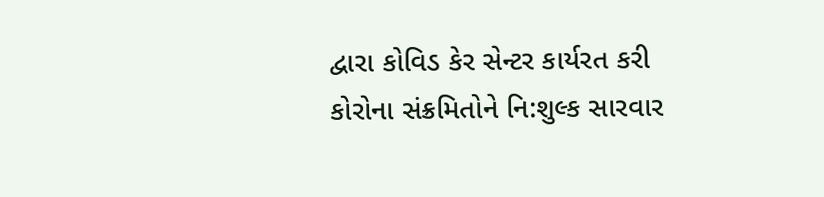દ્વારા કોવિડ કેર સેન્ટર કાર્યરત કરી કોરોના સંક્રમિતોને નિ:શુલ્ક સારવાર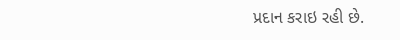પ્રદાન કરાઇ રહી છે.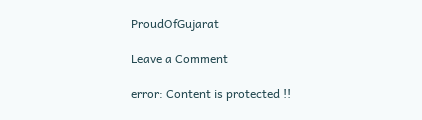ProudOfGujarat

Leave a Comment

error: Content is protected !!